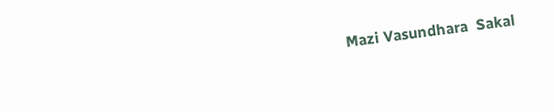Mazi Vasundhara  Sakal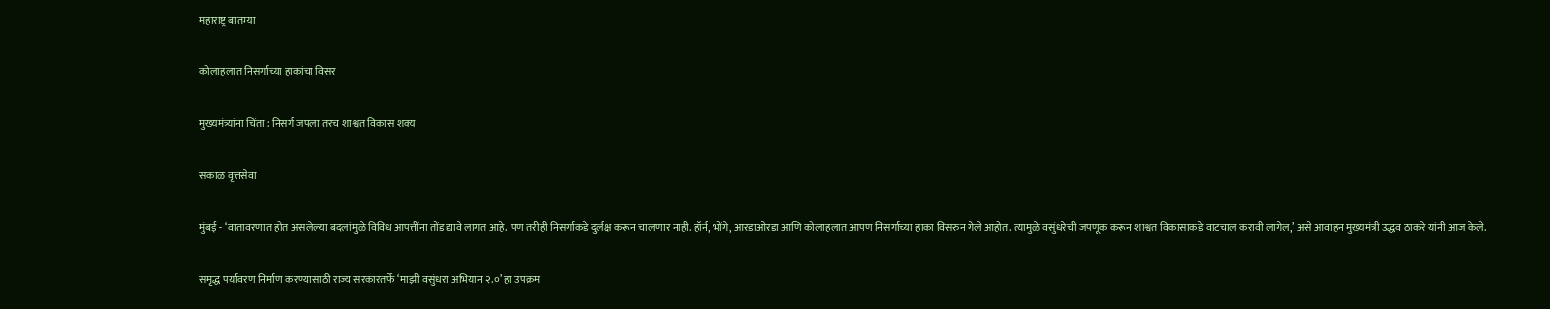महाराष्ट्र बातम्या

कोलाहलात निसर्गाच्या हाकांचा विसर

मुख्यमंत्र्यांना चिंता : निसर्ग जपला तरच शाश्वत विकास शक्य

सकाळ वृत्तसेवा

मुंबई - ‘वातावरणात होत असलेल्या बदलांमुळे विविध आपत्तींना तोंड द्यावे लागत आहे. पण तरीही निसर्गाकडे दुर्लक्ष करून चालणार नाही. हॉर्न, भोंगे, आरडाओरडा आणि कोलाहलात आपण निसर्गाच्या हाका विसरुन गेले आहोत. त्यामुळे वसुंधरेची जपणूक करून शाश्वत विकासाकडे वाटचाल करावी लागेल,’ असे आवाहन मुख्यमंत्री उद्धव ठाकरे यांनी आज केले.

समृद्ध पर्यावरण निर्माण करण्यासाठी राज्य सरकारतर्फे ‘माझी वसुंधरा अभियान २.०’ हा उपक्रम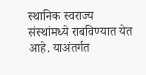स्थानिक स्वराज्य संस्थांमध्ये राबविण्यात येत आहे. याअंतर्गत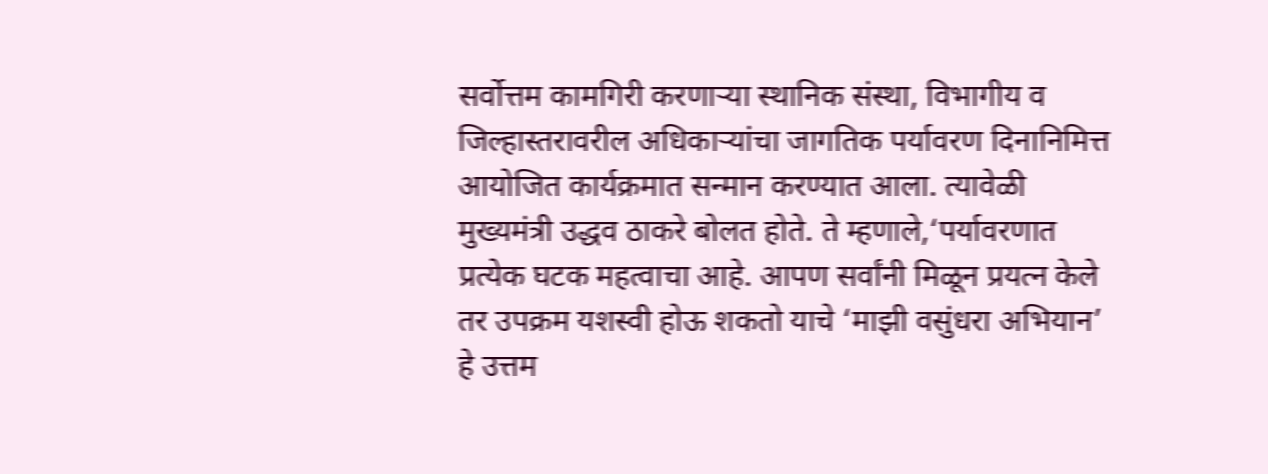सर्वोत्तम कामगिरी करणाऱ्या स्थानिक संस्था, विभागीय व जिल्हास्तरावरील अधिकाऱ्यांचा जागतिक पर्यावरण दिनानिमित्त आयोजित कार्यक्रमात सन्मान करण्यात आला. त्यावेळी मुख्यमंत्री उद्धव ठाकरे बोलत होते. ते म्हणाले,‘पर्यावरणात प्रत्येक घटक महत्वाचा आहे. आपण सर्वांनी मिळून प्रयत्न केले तर उपक्रम यशस्वी होऊ शकतो याचे ‘माझी वसुंधरा अभियान’ हे उत्तम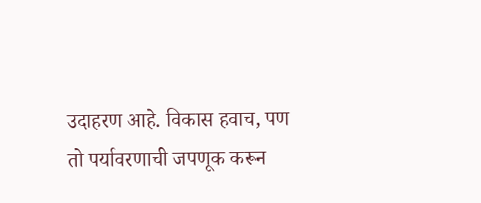उदाहरण आहे. विकास हवाच, पण तो पर्यावरणाची जपणूक करून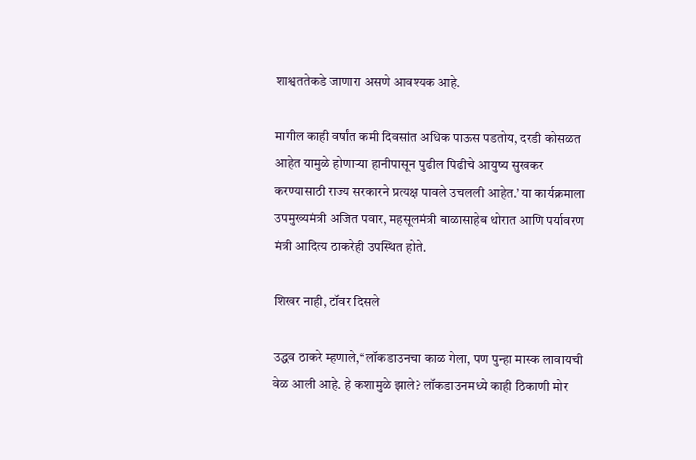शाश्वततेकडे जाणारा असणे आवश्यक आहे.

मागील काही वर्षांत कमी दिवसांत अधिक पाऊस पडतोय, दरडी कोसळत आहेत यामुळे होणाऱ्या हानीपासून पुढील पिढीचे आयुष्य सुखकर करण्यासाठी राज्य सरकारने प्रत्यक्ष पावले उचलली आहेत.’ या कार्यक्रमाला उपमुख्यमंत्री अजित पवार, महसूलमंत्री बाळासाहेब थोरात आणि पर्यावरण मंत्री आदित्य ठाकरेही उपस्थित होते.

शिखर नाही, टॉवर दिसले

उद्धव ठाकरे म्हणाले,‘‘लॉकडाउनचा काळ गेला, पण पुन्हा मास्क लावायची वेळ आली आहे. हे कशामुळे झाले? लॉकडाउनमध्ये काही ठिकाणी मोर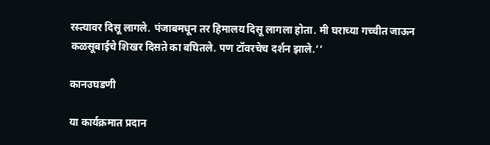रस्त्यावर दिसू लागले. पंजाबमधून तर हिमालय दिसू लागला होता. मी घराच्या गच्चीत जाऊन कळसूबाईचे शिखर दिसते का बघितले. पण टॉवरचेच दर्शन झाले.’’

कानउघडणी

या कार्यक्रमात प्रदान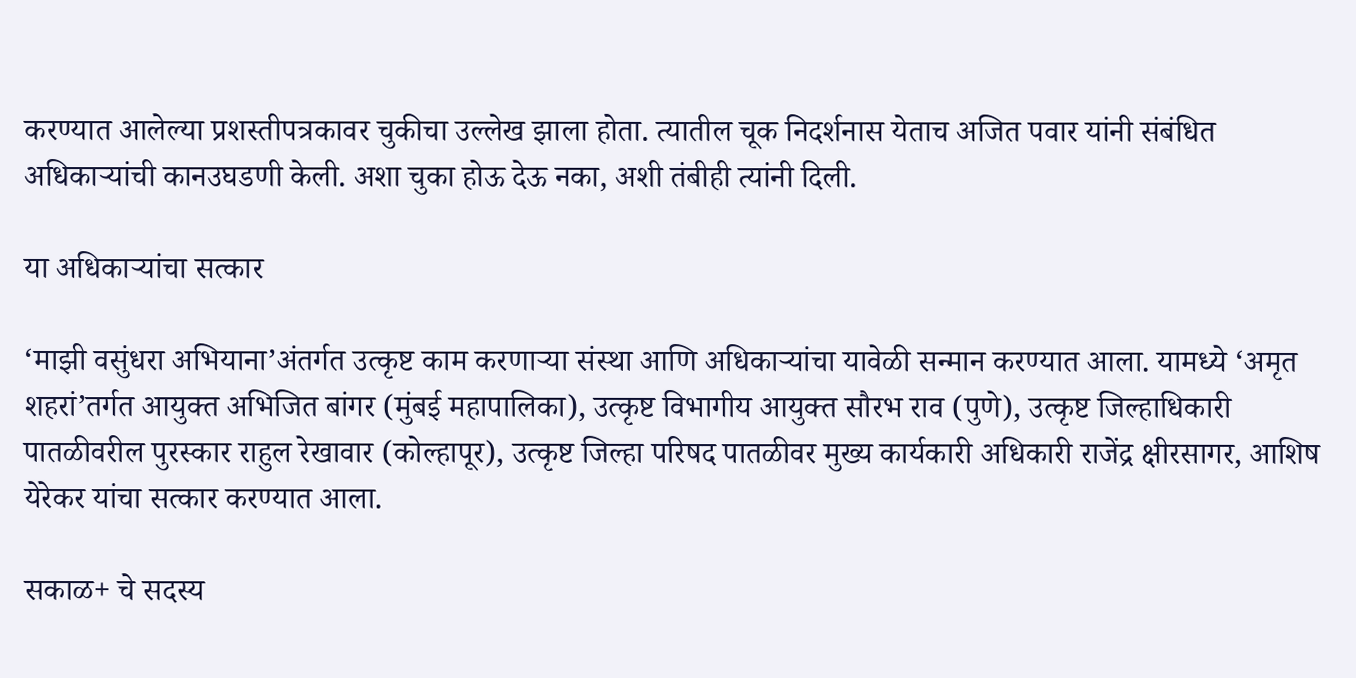करण्यात आलेल्या प्रशस्तीपत्रकावर चुकीचा उल्लेख झाला होता. त्यातील चूक निदर्शनास येताच अजित पवार यांनी संबंधित अधिकाऱ्यांची कानउघडणी केली. अशा चुका होऊ देऊ नका, अशी तंबीही त्यांनी दिली.

या अधिकाऱ्यांचा सत्कार

‘माझी वसुंधरा अभियाना’अंतर्गत उत्कृष्ट काम करणाऱ्या संस्था आणि अधिकाऱ्यांचा यावेळी सन्मान करण्यात आला. यामध्ये ‘अमृत शहरां’तर्गत आयुक्त अभिजित बांगर (मुंबई महापालिका), उत्कृष्ट विभागीय आयुक्त सौरभ राव (पुणे), उत्कृष्ट जिल्हाधिकारी पातळीवरील पुरस्कार राहुल रेखावार (कोल्हापूर), उत्कृष्ट जिल्हा परिषद पातळीवर मुख्य कार्यकारी अधिकारी राजेंद्र क्षीरसागर, आशिष येरेकर यांचा सत्कार करण्यात आला.

सकाळ+ चे सदस्य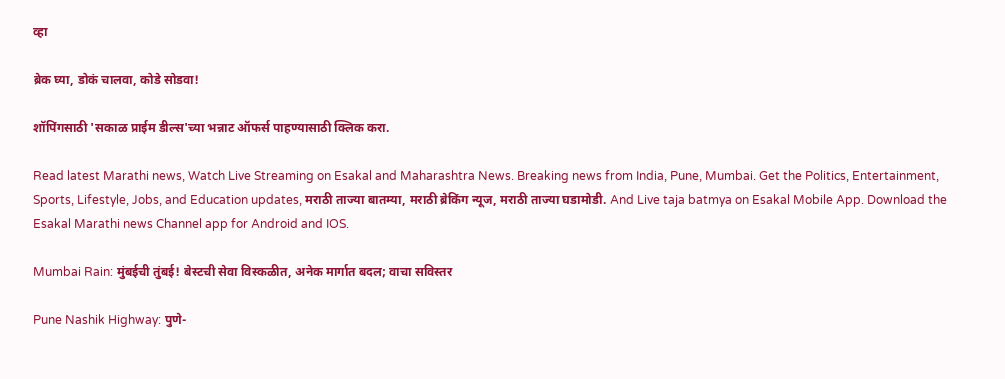व्हा

ब्रेक घ्या, डोकं चालवा, कोडे सोडवा!

शॉपिंगसाठी 'सकाळ प्राईम डील्स'च्या भन्नाट ऑफर्स पाहण्यासाठी क्लिक करा.

Read latest Marathi news, Watch Live Streaming on Esakal and Maharashtra News. Breaking news from India, Pune, Mumbai. Get the Politics, Entertainment, Sports, Lifestyle, Jobs, and Education updates, मराठी ताज्या बातम्या, मराठी ब्रेकिंग न्यूज, मराठी ताज्या घडामोडी. And Live taja batmya on Esakal Mobile App. Download the Esakal Marathi news Channel app for Android and IOS.

Mumbai Rain: मुंबईची तुंबई! बेस्टची सेवा विस्कळीत, अनेक मार्गात बदल; वाचा सविस्तर

Pune Nashik Highway: पुणे-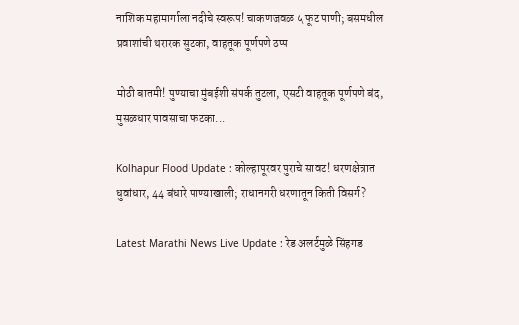नाशिक महामार्गाला नदीचे स्वरूप! चाकणजवळ ५ फूट पाणी; बसमधील प्रवाशांची थरारक सुटका, वाहतूक पूर्णपणे ठप्प

मोठी बातमी! पुण्याचा मुंबईशी संपर्क तुटला, एसटी वाहतूक पूर्णपणे बंद, मुसळधार पावसाचा फटका...

Kolhapur Flood Update : कोल्हापूरवर पुराचे सावट! धरणक्षेत्रात धुवांधार, 44 बंधारे पाण्याखाली; राधानगरी धरणातून किती विसर्ग?

Latest Marathi News Live Update : रेड अलर्टमुळे सिंहगड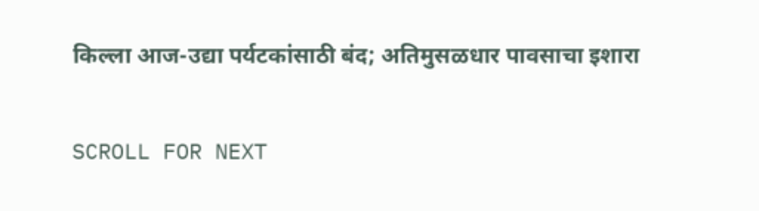किल्ला आज-उद्या पर्यटकांसाठी बंद; अतिमुसळधार पावसाचा इशारा

SCROLL FOR NEXT